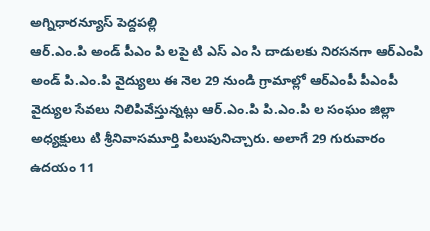అగ్నిధారన్యూస్ పెద్దపల్లి
ఆర్.ఎం.పి అండ్ పీఎం పి లపై టి ఎస్ ఎం సి దాడులకు నిరసనగా ఆర్ఎంపి అండ్ పి.ఎం.పి వైద్యులు ఈ నెల 29 నుండి గ్రామాల్లో ఆర్ఎంపీ పీఎంపీ వైద్యుల సేవలు నిలిపివేస్తున్నట్లు ఆర్.ఎం.పి పి.ఎం.పి ల సంఘం జిల్లా అధ్యక్షులు టి శ్రీనివాసమూర్తి పిలుపునిచ్చారు. అలాగే 29 గురువారం ఉదయం 11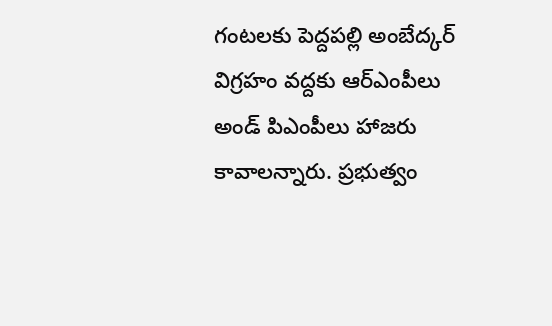గంటలకు పెద్దపల్లి అంబేద్కర్ విగ్రహం వద్దకు ఆర్ఎంపీలు అండ్ పిఎంపీలు హాజరు కావాలన్నారు. ప్రభుత్వం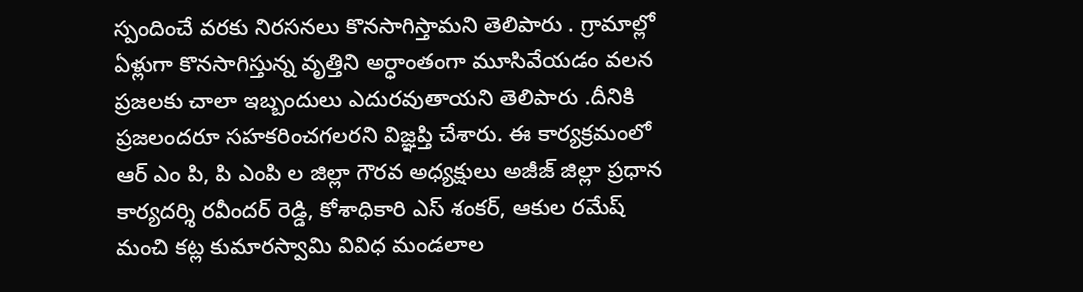స్పందించే వరకు నిరసనలు కొనసాగిస్తామని తెలిపారు . గ్రామాల్లో ఏళ్లుగా కొనసాగిస్తున్న వృత్తిని అర్ధాంతంగా మూసివేయడం వలన ప్రజలకు చాలా ఇబ్బందులు ఎదురవుతాయని తెలిపారు .దీనికి ప్రజలందరూ సహకరించగలరని విజ్ఞప్తి చేశారు. ఈ కార్యక్రమంలో ఆర్ ఎం పి, పి ఎంపి ల జిల్లా గౌరవ అధ్యక్షులు అజీజ్ జిల్లా ప్రధాన కార్యదర్శి రవీందర్ రెడ్డి, కోశాధికారి ఎస్ శంకర్, ఆకుల రమేష్ మంచి కట్ల కుమారస్వామి వివిధ మండలాల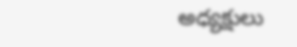అధ్యక్షులు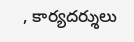, కార్యదర్శులు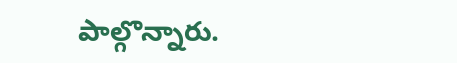పాల్గొన్నారు.